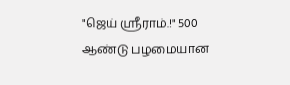"ஜெய் ஸ்ரீராம்.!" 500 ஆண்டு பழமையான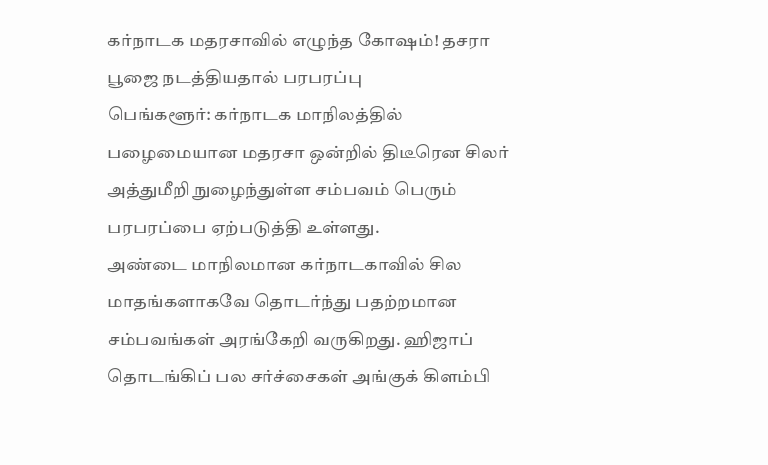கர்நாடக மதரசாவில் எழுந்த கோஷம்! தசரா பூஜை நடத்தியதால் பரபரப்பு
பெங்களூர்: கர்நாடக மாநிலத்தில் பழைமையான மதரசா ஒன்றில் திடீரென சிலர் அத்துமீறி நுழைந்துள்ள சம்பவம் பெரும் பரபரப்பை ஏற்படுத்தி உள்ளது.
அண்டை மாநிலமான கர்நாடகாவில் சில மாதங்களாகவே தொடர்ந்து பதற்றமான சம்பவங்கள் அரங்கேறி வருகிறது. ஹிஜாப் தொடங்கிப் பல சர்ச்சைகள் அங்குக் கிளம்பி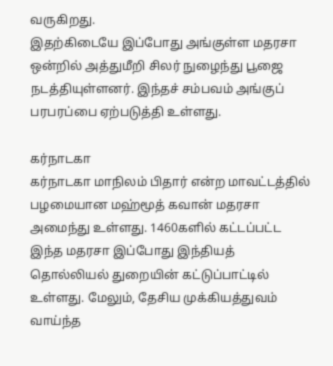வருகிறது.
இதற்கிடையே இப்போது அங்குள்ள மதரசா ஒன்றில் அத்துமீறி சிலர் நுழைந்து பூஜை நடத்தியுள்ளனர். இந்தச் சம்பவம் அங்குப் பரபரப்பை ஏற்படுத்தி உள்ளது.

கர்நாடகா
கர்நாடகா மாநிலம் பிதார் என்ற மாவட்டத்தில் பழமையான மஹ்மூத் கவான் மதரசா அமைந்து உள்ளது. 1460களில் கட்டப்பட்ட இந்த மதரசா இப்போது இந்தியத் தொல்லியல் துறையின் கட்டுப்பாட்டில் உள்ளது. மேலும், தேசிய முக்கியத்துவம் வாய்ந்த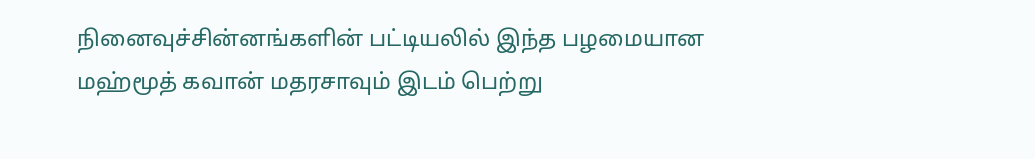நினைவுச்சின்னங்களின் பட்டியலில் இந்த பழமையான மஹ்மூத் கவான் மதரசாவும் இடம் பெற்று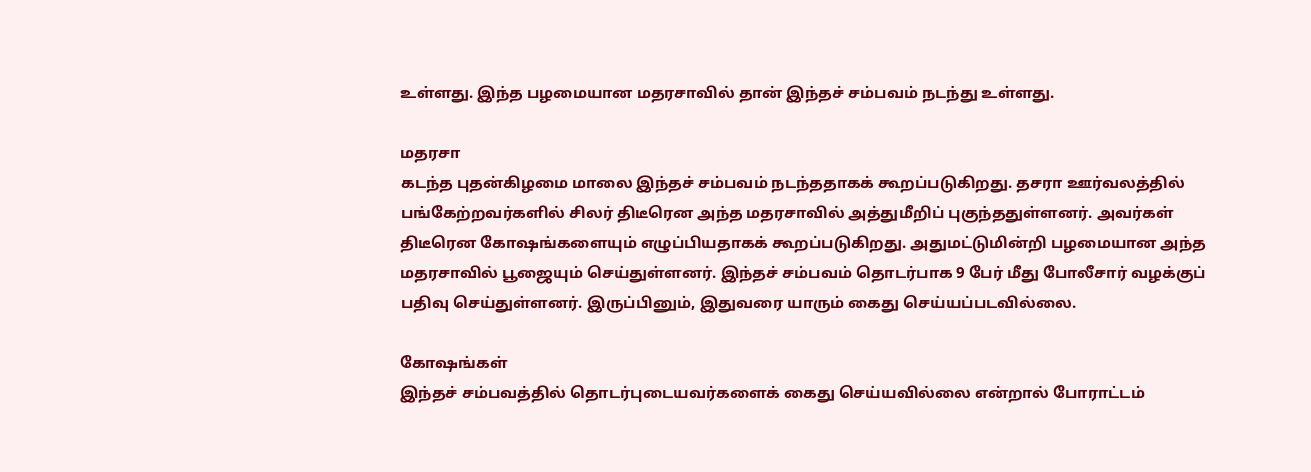உள்ளது. இந்த பழமையான மதரசாவில் தான் இந்தச் சம்பவம் நடந்து உள்ளது.

மதரசா
கடந்த புதன்கிழமை மாலை இந்தச் சம்பவம் நடந்ததாகக் கூறப்படுகிறது. தசரா ஊர்வலத்தில் பங்கேற்றவர்களில் சிலர் திடீரென அந்த மதரசாவில் அத்துமீறிப் புகுந்ததுள்ளனர். அவர்கள் திடீரென கோஷங்களையும் எழுப்பியதாகக் கூறப்படுகிறது. அதுமட்டுமின்றி பழமையான அந்த மதரசாவில் பூஜையும் செய்துள்ளனர். இந்தச் சம்பவம் தொடர்பாக 9 பேர் மீது போலீசார் வழக்குப் பதிவு செய்துள்ளனர். இருப்பினும், இதுவரை யாரும் கைது செய்யப்படவில்லை.

கோஷங்கள்
இந்தச் சம்பவத்தில் தொடர்புடையவர்களைக் கைது செய்யவில்லை என்றால் போராட்டம்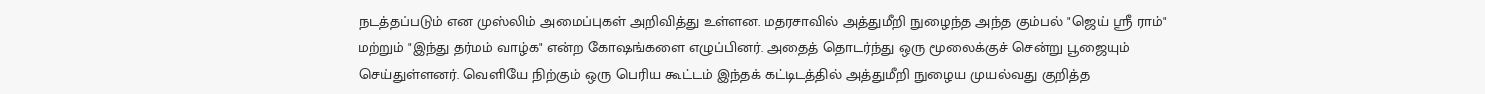நடத்தப்படும் என முஸ்லிம் அமைப்புகள் அறிவித்து உள்ளன. மதரசாவில் அத்துமீறி நுழைந்த அந்த கும்பல் "ஜெய் ஸ்ரீ ராம்" மற்றும் "இந்து தர்மம் வாழ்க" என்ற கோஷங்களை எழுப்பினர். அதைத் தொடர்ந்து ஒரு மூலைக்குச் சென்று பூஜையும் செய்துள்ளனர். வெளியே நிற்கும் ஒரு பெரிய கூட்டம் இந்தக் கட்டிடத்தில் அத்துமீறி நுழைய முயல்வது குறித்த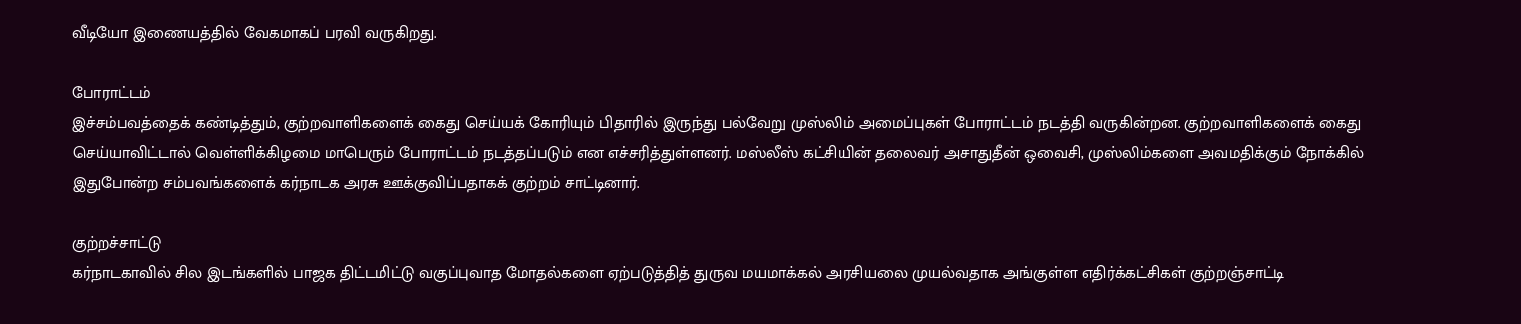வீடியோ இணையத்தில் வேகமாகப் பரவி வருகிறது.

போராட்டம்
இச்சம்பவத்தைக் கண்டித்தும், குற்றவாளிகளைக் கைது செய்யக் கோரியும் பிதாரில் இருந்து பல்வேறு முஸ்லிம் அமைப்புகள் போராட்டம் நடத்தி வருகின்றன. குற்றவாளிகளைக் கைது செய்யாவிட்டால் வெள்ளிக்கிழமை மாபெரும் போராட்டம் நடத்தப்படும் என எச்சரித்துள்ளனர். மஸ்லீஸ் கட்சியின் தலைவர் அசாதுதீன் ஒவைசி, முஸ்லிம்களை அவமதிக்கும் நோக்கில் இதுபோன்ற சம்பவங்களைக் கர்நாடக அரசு ஊக்குவிப்பதாகக் குற்றம் சாட்டினார்.

குற்றச்சாட்டு
கர்நாடகாவில் சில இடங்களில் பாஜக திட்டமிட்டு வகுப்புவாத மோதல்களை ஏற்படுத்தித் துருவ மயமாக்கல் அரசியலை முயல்வதாக அங்குள்ள எதிர்க்கட்சிகள் குற்றஞ்சாட்டி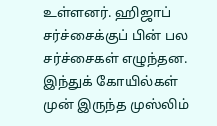உள்ளனர். ஹிஜாப் சர்ச்சைக்குப் பின் பல சர்ச்சைகள் எழுந்தன. இந்துக் கோயில்கள் முன் இருந்த முஸ்லிம்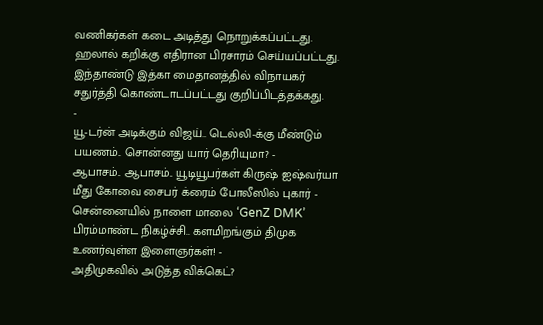வணிகர்கள் கடை அடித்து நொறுக்கப்பட்டது. ஹலால் கறிக்கு எதிரான பிரசாரம் செய்யப்பட்டது. இந்தாண்டு இத்கா மைதானத்தில் விநாயகர் சதுர்த்தி கொண்டாடப்பட்டது குறிப்பிடத்தக்கது.
-
யூ-டர்ன் அடிக்கும் விஜய்.. டெல்லி-க்கு மீண்டும் பயணம்.. சொன்னது யார் தெரியுமா? -
ஆபாசம்.. ஆபாசம்.. யூடியூபர்கள் கிருஷ் ஐஷ்வர்யா மீது கோவை சைபர் க்ரைம் போலீஸில் புகார் -
சென்னையில் நாளை மாலை ‘GenZ DMK’ பிரம்மாண்ட நிகழ்ச்சி.. களமிறங்கும் திமுக உணர்வுள்ள இளைஞர்கள்! -
அதிமுகவில் அடுத்த விக்கெட்?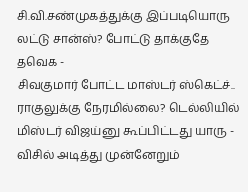சி.வி.சண்முகத்துக்கு இப்படியொரு லட்டு சான்ஸ்? போட்டு தாக்குதே தவெக -
சிவகுமார் போட்ட மாஸ்டர் ஸ்கெட்ச்.. ராகுலுக்கு நேரமில்லை? டெல்லியில் மிஸ்டர் விஜய்னு கூப்பிட்டது யாரு -
விசில் அடித்து முன்னேறும்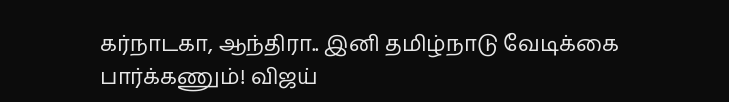கர்நாடகா, ஆந்திரா.. இனி தமிழ்நாடு வேடிக்கை பார்க்கணும்! விஜய்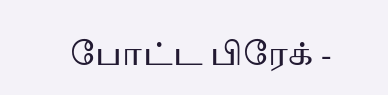போட்ட பிரேக் -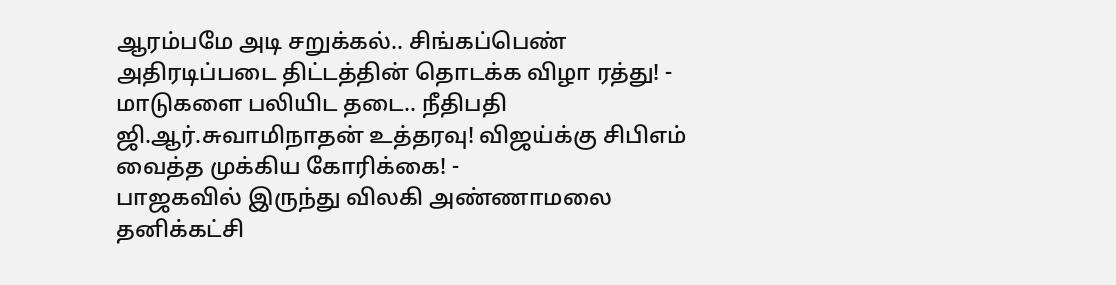ஆரம்பமே அடி சறுக்கல்.. சிங்கப்பெண் அதிரடிப்படை திட்டத்தின் தொடக்க விழா ரத்து! -
மாடுகளை பலியிட தடை.. நீதிபதி ஜி.ஆர்.சுவாமிநாதன் உத்தரவு! விஜய்க்கு சிபிஎம் வைத்த முக்கிய கோரிக்கை! -
பாஜகவில் இருந்து விலகி அண்ணாமலை தனிக்கட்சி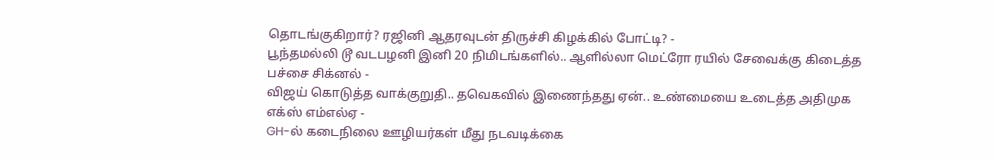தொடங்குகிறார்? ரஜினி ஆதரவுடன் திருச்சி கிழக்கில் போட்டி? -
பூந்தமல்லி டூ வடபழனி இனி 20 நிமிடங்களில்.. ஆளில்லா மெட்ரோ ரயில் சேவைக்கு கிடைத்த பச்சை சிக்னல் -
விஜய் கொடுத்த வாக்குறுதி.. தவெகவில் இணைந்தது ஏன்.. உண்மையை உடைத்த அதிமுக எக்ஸ் எம்எல்ஏ -
GH-ல் கடைநிலை ஊழியர்கள் மீது நடவடிக்கை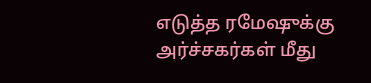எடுத்த ரமேஷுக்கு அர்ச்சகர்கள் மீது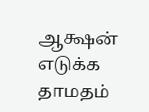ஆக்ஷன் எடுக்க தாமதம்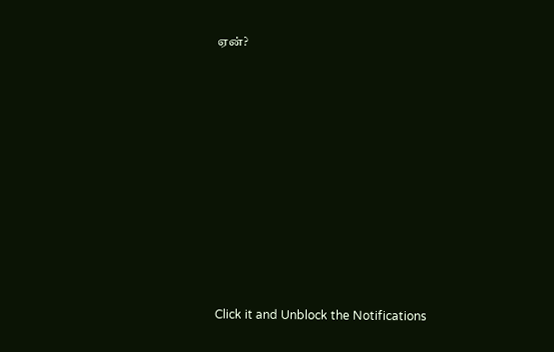ஏன்?












Click it and Unblock the Notifications